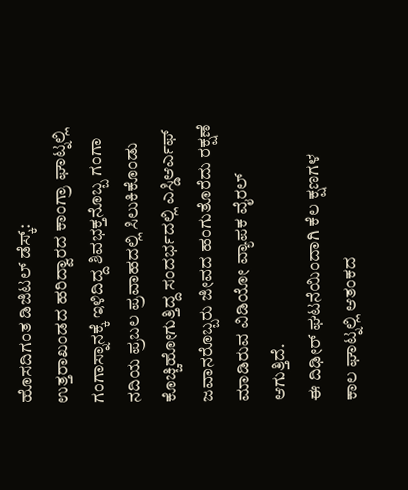ಹೊಸದಿಗಂತ ಡಿಜಿಟಲ್ ಡೆಸ್ಕ್:
ಉತ್ತರಾಖಂಡದ ಹರಿದ್ವಾರದ ಕಾಂಗ್ರಾ ಘಾಟ್ನಲ್ಲಿ ಗಂಗಾಸ್ನಾನಕ್ಕೆ ಇಳಿದಿದ್ದ ಶಿವಭಕ್ತನೊಬ್ಬ ಗಂಗಾ ನದಿಯ ಪ್ರಬಲ ಪ್ರವಾಹದಲ್ಲಿ ಸಿಲುಕಿಕೊಂಡು ಕೊಚ್ಚಿಹೋಗುತ್ತಿದ್ದ ಸಂದರ್ಭದಲ್ಲಿ ಎಸ್ಡಿಆರ್ಎಫ್ ಜವಾನರೊಬ್ಬರು ಜೀವದ ಹಂಗುತೊರೆದು ರಕ್ಷಣೆ ಮಾಡಿರುವ ವಿಡಿಯೋ ವ್ಯಾಪಕ ವೈರಲ್ ಆಗುತ್ತಿದೆ.
ಈ ದಿಢೀರ್ ಘಟನೆಯಿಂದಾಗಿ ಕೆಲ ಕ್ಷಣಗಳ ಕಾಲ ಘಾಟ್ನಲ್ಲಿ ಆತಂಕದ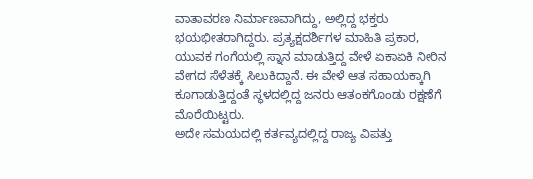ವಾತಾವರಣ ನಿರ್ಮಾಣವಾಗಿದ್ದು, ಅಲ್ಲಿದ್ದ ಭಕ್ತರು ಭಯಭೀತರಾಗಿದ್ದರು. ಪ್ರತ್ಯಕ್ಷದರ್ಶಿಗಳ ಮಾಹಿತಿ ಪ್ರಕಾರ, ಯುವಕ ಗಂಗೆಯಲ್ಲಿ ಸ್ನಾನ ಮಾಡುತ್ತಿದ್ದ ವೇಳೆ ಏಕಾಏಕಿ ನೀರಿನ ವೇಗದ ಸೆಳೆತಕ್ಕೆ ಸಿಲುಕಿದ್ದಾನೆ. ಈ ವೇಳೆ ಆತ ಸಹಾಯಕ್ಕಾಗಿ ಕೂಗಾಡುತ್ತಿದ್ದಂತೆ ಸ್ಥಳದಲ್ಲಿದ್ದ ಜನರು ಆತಂಕಗೊಂಡು ರಕ್ಷಣೆಗೆ ಮೊರೆಯಿಟ್ಟರು.
ಅದೇ ಸಮಯದಲ್ಲಿ ಕರ್ತವ್ಯದಲ್ಲಿದ್ದ ರಾಜ್ಯ ವಿಪತ್ತು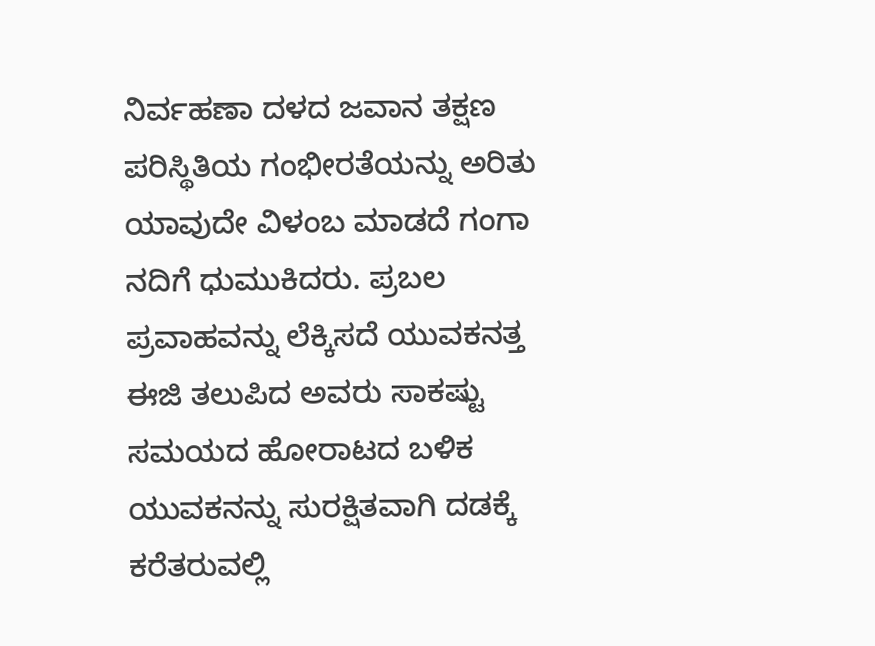ನಿರ್ವಹಣಾ ದಳದ ಜವಾನ ತಕ್ಷಣ ಪರಿಸ್ಥಿತಿಯ ಗಂಭೀರತೆಯನ್ನು ಅರಿತು ಯಾವುದೇ ವಿಳಂಬ ಮಾಡದೆ ಗಂಗಾ ನದಿಗೆ ಧುಮುಕಿದರು. ಪ್ರಬಲ ಪ್ರವಾಹವನ್ನು ಲೆಕ್ಕಿಸದೆ ಯುವಕನತ್ತ ಈಜಿ ತಲುಪಿದ ಅವರು ಸಾಕಷ್ಟು ಸಮಯದ ಹೋರಾಟದ ಬಳಿಕ ಯುವಕನನ್ನು ಸುರಕ್ಷಿತವಾಗಿ ದಡಕ್ಕೆ ಕರೆತರುವಲ್ಲಿ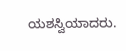ಯಶಸ್ವಿಯಾದರು.